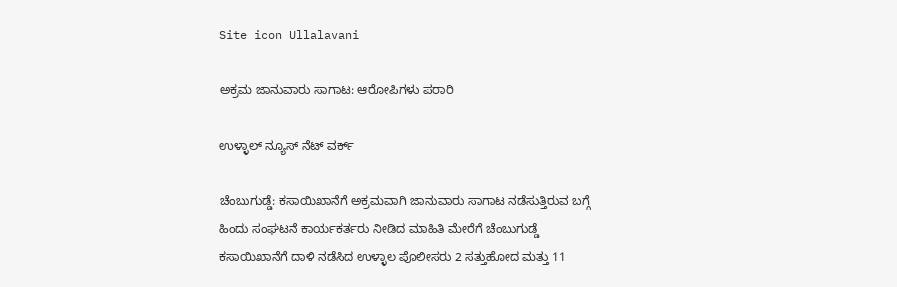Site icon Ullalavani

ಅಕ್ರಮ ಜಾನುವಾರು ಸಾಗಾಟ: ಆರೋಪಿಗಳು ಪರಾರಿ

ಉಳ್ಳಾಲ್ ನ್ಯೂಸ್ ನೆಟ್ ವರ್ಕ್

ಚೆಂಬುಗುಡ್ಡೆ: ಕಸಾಯಿಖಾನೆಗೆ ಅಕ್ರಮವಾಗಿ ಜಾನುವಾರು ಸಾಗಾಟ ನಡೆಸುತ್ತಿರುವ ಬಗ್ಗೆ ಹಿಂದು ಸಂಘಟನೆ ಕಾರ್ಯಕರ್ತರು ನೀಡಿದ ಮಾಹಿತಿ ಮೇರೆಗೆ ಚೆಂಬುಗುಡ್ಡೆ ಕಸಾಯಿಖಾನೆಗೆ ದಾಳಿ ನಡೆಸಿದ ಉಳ್ಳಾಲ ಪೊಲೀಸರು 2 ಸತ್ತುಹೋದ ಮತ್ತು 11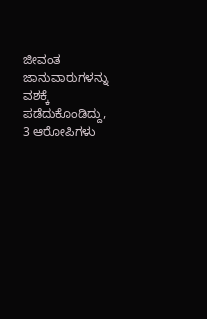ಜೀವಂತ ಜಾನುವಾರುಗಳನ್ನು ವಶಕ್ಕೆ ಪಡೆದುಕೊಂಡಿದ್ದು, 3 ಆರೋಪಿಗಳು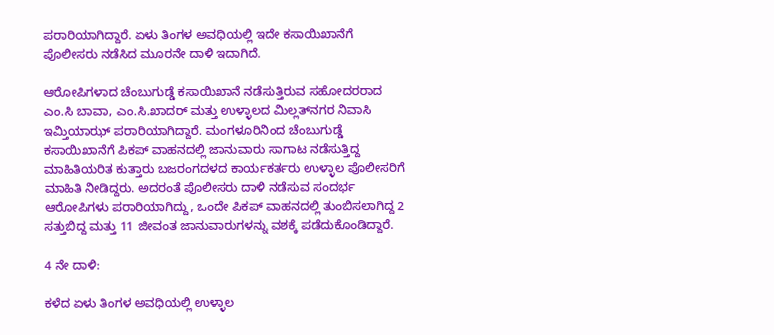ಪರಾರಿಯಾಗಿದ್ದಾರೆ. ಏಳು ತಿಂಗಳ ಅವಧಿಯಲ್ಲಿ ಇದೇ ಕಸಾಯಿಖಾನೆಗೆ ಪೊಲೀಸರು ನಡೆಸಿದ ಮೂರನೇ ದಾಳಿ ಇದಾಗಿದೆ.

ಆರೋಪಿಗಳಾದ ಚೆಂಬುಗುಡ್ಡೆ ಕಸಾಯಿಖಾನೆ ನಡೆಸುತ್ತಿರುವ ಸಹೋದರರಾದ ಎಂ.ಸಿ ಬಾವಾ, ಎಂ.ಸಿ.ಖಾದರ್ ಮತ್ತು ಉಳ್ಳಾಲದ ಮಿಲ್ಲತ್‍ನಗರ ನಿವಾಸಿ ಇಮ್ತಿಯಾಝ್ ಪರಾರಿಯಾಗಿದ್ದಾರೆ. ಮಂಗಳೂರಿನಿಂದ ಚೆಂಬುಗುಡ್ಡೆ ಕಸಾಯಿಖಾನೆಗೆ ಪಿಕಪ್ ವಾಹನದಲ್ಲಿ ಜಾನುವಾರು ಸಾಗಾಟ ನಡೆಸುತ್ತಿದ್ದ ಮಾಹಿತಿಯರಿತ ಕುತ್ತಾರು ಬಜರಂಗದಳದ ಕಾರ್ಯಕರ್ತರು ಉಳ್ಳಾಲ ಪೊಲೀಸರಿಗೆ ಮಾಹಿತಿ ನೀಡಿದ್ದರು. ಅದರಂತೆ ಪೊಲೀಸರು ದಾಳಿ ನಡೆಸುವ ಸಂದರ್ಭ ಆರೋಪಿಗಳು ಪರಾರಿಯಾಗಿದ್ದು, ಒಂದೇ ಪಿಕಪ್ ವಾಹನದಲ್ಲಿ ತುಂಬಿಸಲಾಗಿದ್ದ 2 ಸತ್ತುಬಿದ್ದ ಮತ್ತು 11 ಜೀವಂತ ಜಾನುವಾರುಗಳನ್ನು ವಶಕ್ಕೆ ಪಡೆದುಕೊಂಡಿದ್ದಾರೆ.

4 ನೇ ದಾಳಿ:

ಕಳೆದ ಏಳು ತಿಂಗಳ ಅವಧಿಯಲ್ಲಿ ಉಳ್ಳಾಲ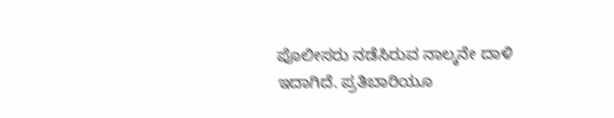ಪೊಲೀಸರು ನಡೆಸಿರುವ ನಾಲ್ಕನೇ ದಾಳಿ ಇದಾಗಿದೆ. ಪ್ರತಿಬಾರಿಯೂ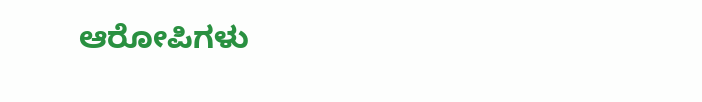ಆರೋಪಿಗಳು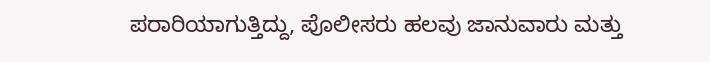ಪರಾರಿಯಾಗುತ್ತಿದ್ದು, ಪೊಲೀಸರು ಹಲವು ಜಾನುವಾರು ಮತ್ತು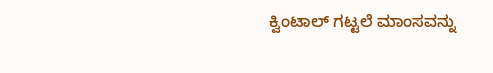ಕ್ವಿಂಟಾಲ್ ಗಟ್ಟಲೆ ಮಾಂಸವನ್ನು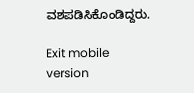ವಶಪಡಿಸಿಕೊಂಡಿದ್ದರು.

Exit mobile version